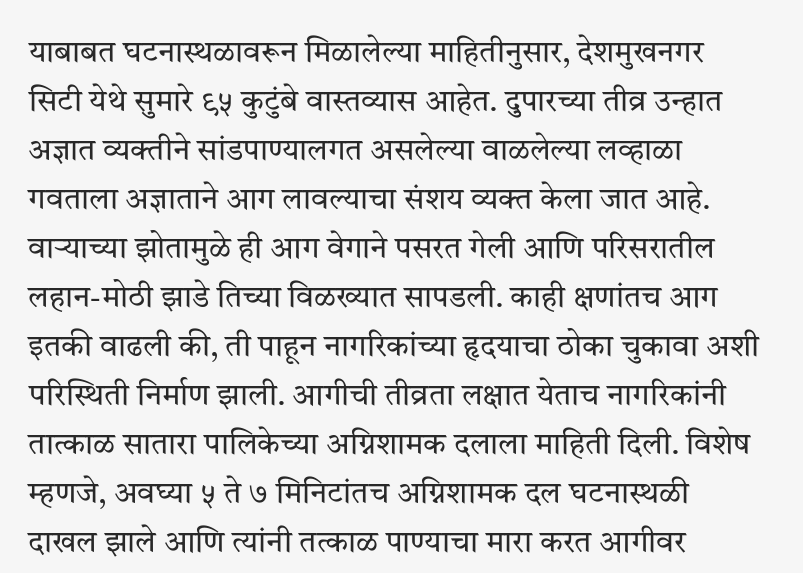याबाबत घटनास्थळावरून मिळालेल्या माहितीनुसार, देशमुखनगर सिटी येथे सुमारे ९५ कुटुंबे वास्तव्यास आहेत. दुपारच्या तीव्र उन्हात अज्ञात व्यक्तीने सांडपाण्यालगत असलेल्या वाळलेल्या लव्हाळा गवताला अज्ञाताने आग लावल्याचा संशय व्यक्त केला जात आहे.
वाऱ्याच्या झोतामुळे ही आग वेगाने पसरत गेली आणि परिसरातील लहान-मोठी झाडे तिच्या विळख्यात सापडली. काही क्षणांतच आग इतकी वाढली की, ती पाहून नागरिकांच्या हृदयाचा ठोका चुकावा अशी परिस्थिती निर्माण झाली. आगीची तीव्रता लक्षात येताच नागरिकांनी तात्काळ सातारा पालिकेच्या अग्निशामक दलाला माहिती दिली. विशेष म्हणजे, अवघ्या ५ ते ७ मिनिटांतच अग्निशामक दल घटनास्थळी दाखल झाले आणि त्यांनी तत्काळ पाण्याचा मारा करत आगीवर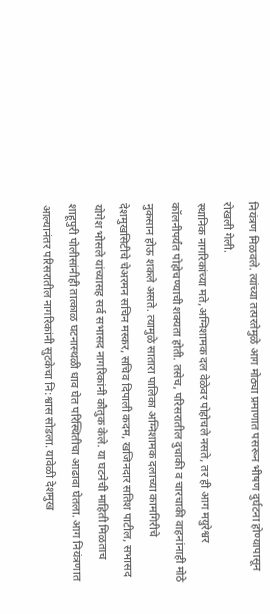नियंत्रण मिळवले. त्यांच्या तत्परतेमुळे आग मोठ्या प्रमाणात पसरून भीषण दुर्घटना होण्यापासून रोखली गेली.
स्थानिक नागरिकांच्या मते,अग्निशामक दल वेळेवर पोहोचले नसते, तर ही आग मयुरेश्वर कॉलनीपर्यंत पोहोचण्याची शक्यता होती. तसेच, परिसरातील दुचाकी व चारचाकी वाहनांनाही मोठे नुकसान होऊ शकले असते. त्यामुळे सातारा पालिका अग्निशामक दलाच्या कामगिरीचे देशमुखसिटीचे चेअरमन सचिन मस्कर, सचिव दिपाली कदम, खजिनदार सतिश पाटील, सभासद योगेश भोसले यांच्यासह सर्व सभासद नागरिकांनी कौतुक केले. या घटनेची माहिती मिळताच शाहूपुरी पोलीसांनीही तात्काळ घटनास्थळी धाव घेत परिस्थितीचा आढावा घेतला. आग नियंत्रणात आल्यानंतर परिसरातील नागरिकांनी सुटकेचा नि:श्वास सोडला. यावेळी देशमुख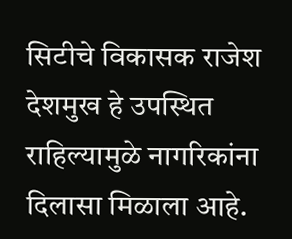सिटीचे विकासक राजेश देशमुख हे उपस्थित राहिल्यामुळे नागरिकांना दिलासा मिळाला आहे.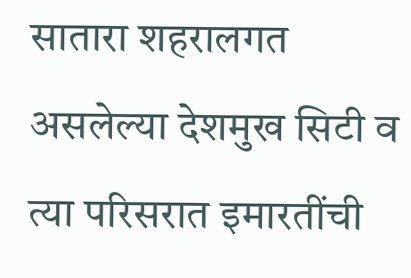सातारा शहरालगत असलेल्या देशमुख सिटी व त्या परिसरात इमारतींची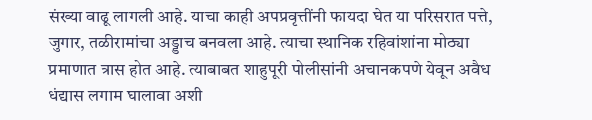संख्या वाढू लागली आहे. याचा काही अपप्रवृत्तींनी फायदा घेत या परिसरात पत्ते, जुगार, तळीरामांचा अड्डाच बनवला आहे. त्याचा स्थानिक रहिवांशांना मोठ्या प्रमाणात त्रास होत आहे. त्याबाबत शाहुपूरी पोलीसांनी अचानकपणे येवून अवैध धंद्यास लगाम घालावा अशी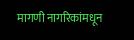मागणी नागरिकांमधून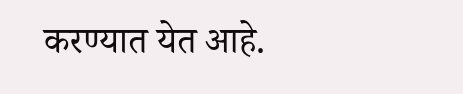करण्यात येत आहे.